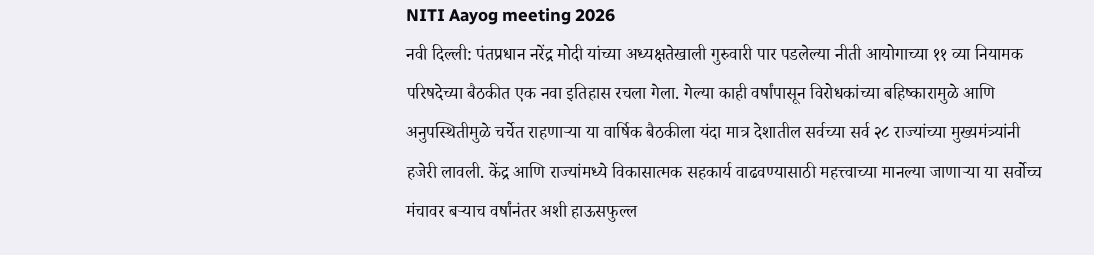NITI Aayog meeting 2026
नवी दिल्ली: पंतप्रधान नरेंद्र मोदी यांच्या अध्यक्षतेखाली गुरुवारी पार पडलेल्या नीती आयोगाच्या ११ व्या नियामक परिषदेच्या बैठकीत एक नवा इतिहास रचला गेला. गेल्या काही वर्षांपासून विरोधकांच्या बहिष्कारामुळे आणि अनुपस्थितीमुळे चर्चेत राहणाऱ्या या वार्षिक बैठकीला यंदा मात्र देशातील सर्वच्या सर्व २८ राज्यांच्या मुख्यमंत्र्यांनी हजेरी लावली. केंद्र आणि राज्यांमध्ये विकासात्मक सहकार्य वाढवण्यासाठी महत्त्वाच्या मानल्या जाणाऱ्या या सर्वोच्च मंचावर बऱ्याच वर्षांनंतर अशी हाऊसफुल्ल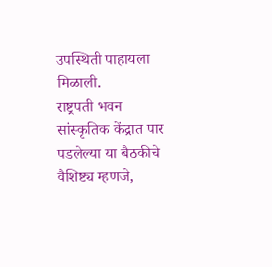उपस्थिती पाहायला मिळाली.
राष्ट्रपती भवन सांस्कृतिक केंद्रात पार पडलेल्या या बैठकीचे वैशिष्ट्य म्हणजे,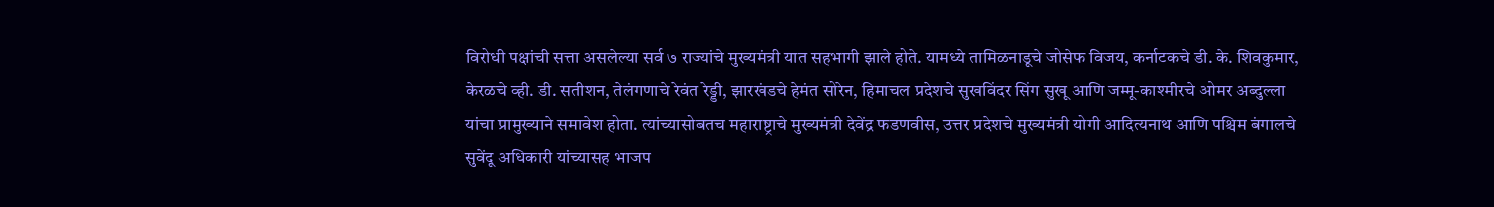विरोधी पक्षांची सत्ता असलेल्या सर्व ७ राज्यांचे मुख्यमंत्री यात सहभागी झाले होते. यामध्ये तामिळनाडूचे जोसेफ विजय, कर्नाटकचे डी. के. शिवकुमार, केरळचे व्ही. डी. सतीशन, तेलंगणाचे रेवंत रेड्डी, झारखंडचे हेमंत सोरेन, हिमाचल प्रदेशचे सुखविंदर सिंग सुखू आणि जम्मू-काश्मीरचे ओमर अब्दुल्ला यांचा प्रामुख्याने समावेश होता. त्यांच्यासोबतच महाराष्ट्राचे मुख्यमंत्री देवेंद्र फडणवीस, उत्तर प्रदेशचे मुख्यमंत्री योगी आदित्यनाथ आणि पश्चिम बंगालचे सुवेंदू अधिकारी यांच्यासह भाजप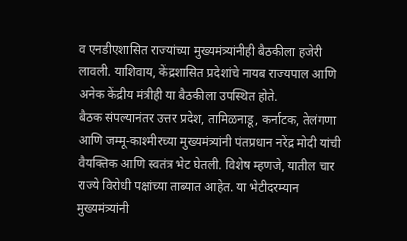व एनडीएशासित राज्यांच्या मुख्यमंत्र्यांनीही बैठकीला हजेरी लावली. याशिवाय, केंद्रशासित प्रदेशांचे नायब राज्यपाल आणि अनेक केंद्रीय मंत्रीही या बैठकीला उपस्थित होते.
बैठक संपल्यानंतर उत्तर प्रदेश, तामिळनाडू, कर्नाटक, तेलंगणा आणि जम्मू-काश्मीरच्या मुख्यमंत्र्यांनी पंतप्रधान नरेंद्र मोदी यांची वैयक्तिक आणि स्वतंत्र भेट घेतली. विशेष म्हणजे, यातील चार राज्ये विरोधी पक्षांच्या ताब्यात आहेत. या भेटीदरम्यान मुख्यमंत्र्यांनी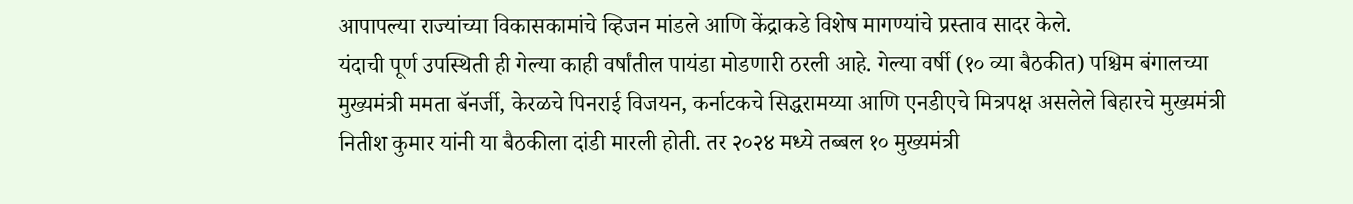आपापल्या राज्यांच्या विकासकामांचे व्हिजन मांडले आणि केंद्राकडे विशेष मागण्यांचे प्रस्ताव सादर केले.
यंदाची पूर्ण उपस्थिती ही गेल्या काही वर्षांतील पायंडा मोडणारी ठरली आहे. गेल्या वर्षी (१० व्या बैठकीत) पश्चिम बंगालच्या मुख्यमंत्री ममता बॅनर्जी, केरळचे पिनराई विजयन, कर्नाटकचे सिद्धरामय्या आणि एनडीएचे मित्रपक्ष असलेले बिहारचे मुख्यमंत्री नितीश कुमार यांनी या बैठकीला दांडी मारली होती. तर २०२४ मध्ये तब्बल १० मुख्यमंत्री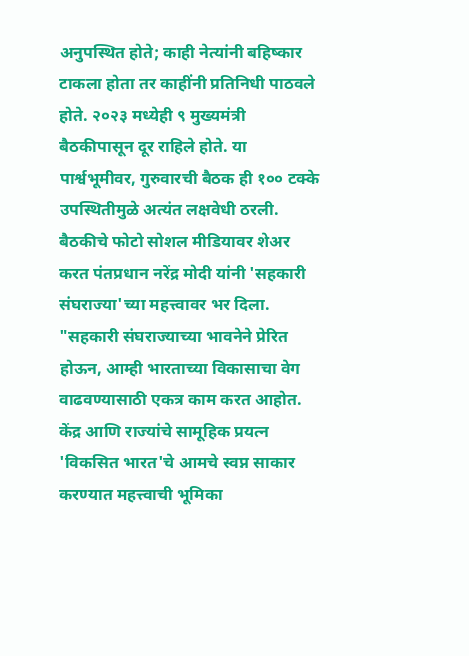अनुपस्थित होते; काही नेत्यांनी बहिष्कार टाकला होता तर काहींनी प्रतिनिधी पाठवले होते. २०२३ मध्येही ९ मुख्यमंत्री बैठकीपासून दूर राहिले होते. या पार्श्वभूमीवर, गुरुवारची बैठक ही १०० टक्के उपस्थितीमुळे अत्यंत लक्षवेधी ठरली.
बैठकीचे फोटो सोशल मीडियावर शेअर करत पंतप्रधान नरेंद्र मोदी यांनी 'सहकारी संघराज्या'च्या महत्त्वावर भर दिला. "सहकारी संघराज्याच्या भावनेने प्रेरित होऊन, आम्ही भारताच्या विकासाचा वेग वाढवण्यासाठी एकत्र काम करत आहोत. केंद्र आणि राज्यांचे सामूहिक प्रयत्न 'विकसित भारत'चे आमचे स्वप्न साकार करण्यात महत्त्वाची भूमिका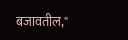बजावतील,"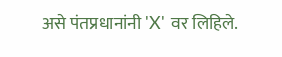असे पंतप्रधानांनी 'X' वर लिहिले.